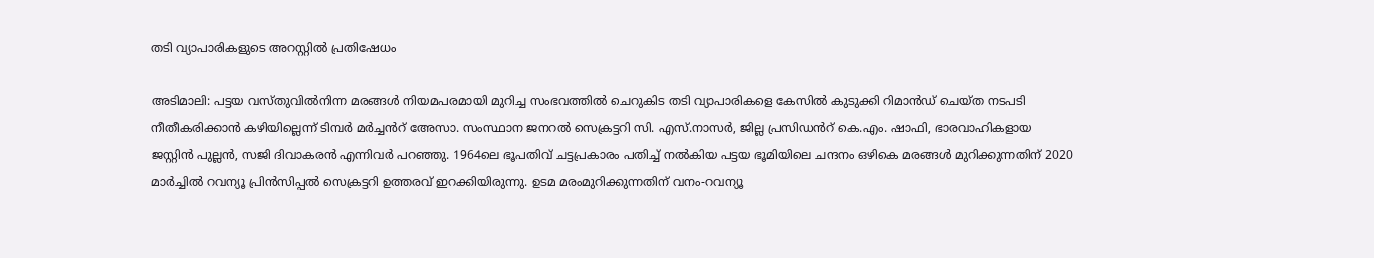തടി വ്യാപാരികളുടെ അറസ്റ്റിൽ പ്രതിഷേധം

അടിമാലി: പട്ടയ വസ്തുവിൽനിന്ന മരങ്ങൾ നിയമപരമായി മുറിച്ച സംഭവത്തിൽ ചെറുകിട തടി വ്യാപാരികളെ കേസിൽ കുടുക്കി റിമാൻഡ് ചെയ്ത നടപടി നീതീകരിക്കാൻ കഴിയില്ലെന്ന് ടിമ്പർ മർച്ചൻറ് അേസാ. സംസ്ഥാന ജനറൽ സെക്രട്ടറി സി. എസ്.നാസർ, ജില്ല പ്രസിഡൻറ് കെ.എം. ഷാഫി, ഭാരവാഹികളായ ജസ്റ്റിൻ പുല്ലൻ, സജി ദിവാകരൻ എന്നിവർ പറഞ്ഞു. 1964ലെ ഭൂപതിവ് ചട്ടപ്രകാരം പതിച്ച് നൽകിയ പട്ടയ ഭൂമിയിലെ ചന്ദനം ഒഴികെ മരങ്ങൾ മുറിക്കുന്നതിന് 2020 മാർച്ചിൽ റവന്യൂ പ്രിൻസിപ്പൽ സെക്രട്ടറി ഉത്തരവ് ഇറക്കിയിരുന്നു. ഉടമ മരംമുറിക്കുന്നതിന് വനം-റവന്യൂ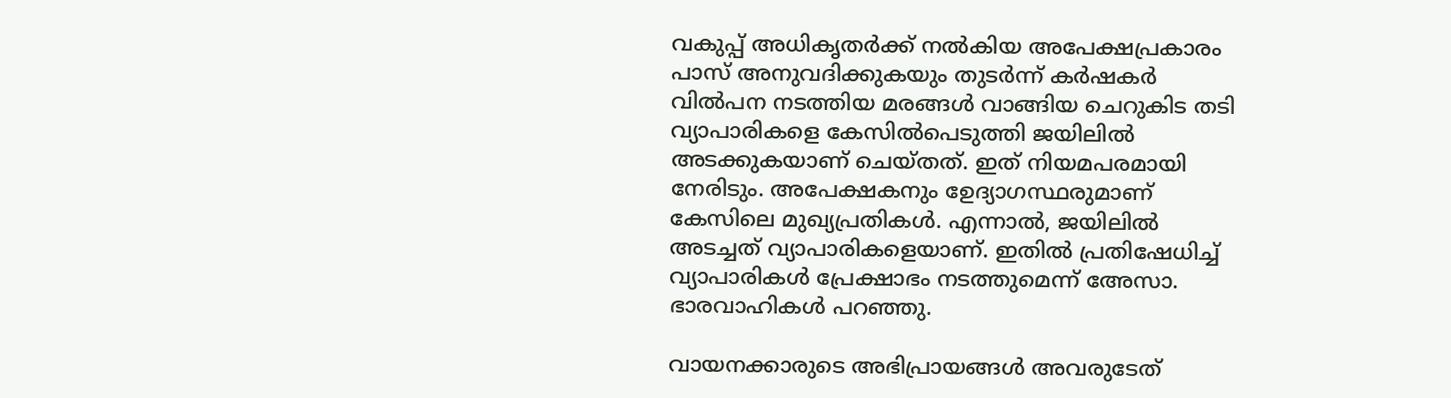വകുപ്പ് അധികൃതർക്ക് നൽകിയ അപേക്ഷപ്രകാരം പാസ് അനുവദിക്കുകയും തുടർന്ന് കർഷകർ വിൽപന നടത്തിയ മരങ്ങൾ വാങ്ങിയ ചെറുകിട തടി വ്യാപാരികളെ കേസിൽപെടുത്തി ജയിലിൽ അടക്കുകയാണ് ചെയ്തത്. ഇത് നിയമപരമായി നേരിടും. അപേക്ഷകനും ഉേദ്യാഗസ്ഥരുമാണ് കേസിലെ മുഖ്യപ്രതികൾ. എന്നാൽ, ജയിലിൽ അടച്ചത് വ്യാപാരികളെയാണ്. ഇതിൽ പ്രതിഷേധിച്ച് വ്യാപാരികൾ പ്രേക്ഷാഭം നടത്തുമെന്ന് അേസാ. ഭാരവാഹികൾ പറഞ്ഞു.

വായനക്കാരുടെ അഭിപ്രായങ്ങള്‍ അവരുടേത്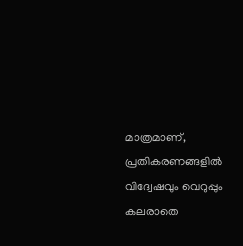മാത്രമാണ്, പ്രതികരണങ്ങളിൽ വിദ്വേഷവും വെറുപ്പും കലരാതെ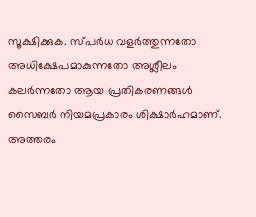സൂക്ഷിക്കുക. സ്പർധ വളർത്തുന്നതോ അധിക്ഷേപമാകുന്നതോ അശ്ലീലം കലർന്നതോ ആയ പ്രതികരണങ്ങൾ സൈബർ നിയമപ്രകാരം ശിക്ഷാർഹമാണ്. അത്തരം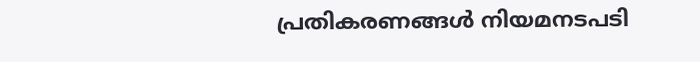പ്രതികരണങ്ങൾ നിയമനടപടി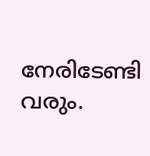നേരിടേണ്ടി വരും.